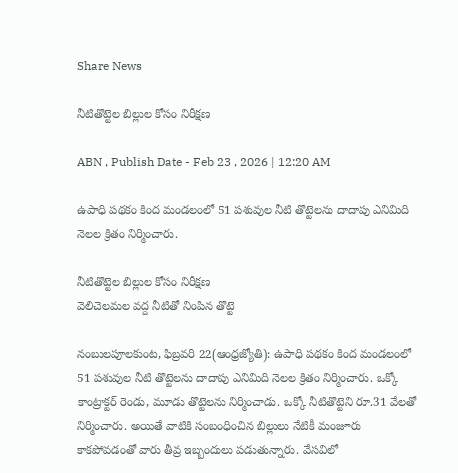Share News

నీటితొట్టెల బిల్లుల కోసం నిరీక్షణ

ABN , Publish Date - Feb 23 , 2026 | 12:20 AM

ఉపాధి పథకం కింద మండలంలో 51 పశువుల నీటి తొట్టెలను దాదాపు ఎనిమిది నెలల క్రితం నిర్మించారు.

నీటితొట్టెల బిల్లుల కోసం నిరీక్షణ
వెలిచెలమల వద్ద నీటితో నింపిన తొట్టె

నంబులపూలకుంట, ఫిబ్రవరి 22(ఆంధ్రజ్యోతి): ఉపాధి పథకం కింద మండలంలో 51 పశువుల నీటి తొట్టెలను దాదాపు ఎనిమిది నెలల క్రితం నిర్మించారు. ఒక్కో కాంట్రాక్టర్‌ రెండు, మూడు తొట్టెలను నిర్మించాడు. ఒక్కో నీటితొట్టెని రూ.31 వేలతో నిర్మించారు. అయితే వాటికి సంబంధించిన బిల్లులు నేటికీ మంజూరు కాకపోవడంతో వారు తీవ్ర ఇబ్బందులు పడుతున్నారు. వేసవిలో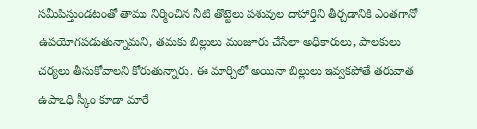సమీపిస్తుండటంతో తాము నిర్మించిన నీటి తొట్టెలు పశువుల దాహార్తిని తీర్చడానికి ఎంతగానో ఉపయోగపడుతున్నామని, తమకు బిల్లులు మంజూరు చేసేలా అధికారులు, పాలకులు చర్యలు తీసుకోవాలని కోరుతున్నారు. ఈ మార్చిలో అయినా బిల్లులు ఇవ్వకపోతే తరువాత ఉపాఽధి స్కీం కూడా మారే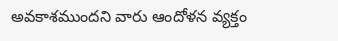అవకాశముందని వారు ఆందోళన వ్యక్తం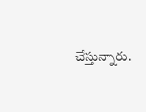చేస్తున్నారు.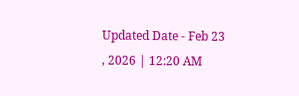Updated Date - Feb 23 , 2026 | 12:20 AM